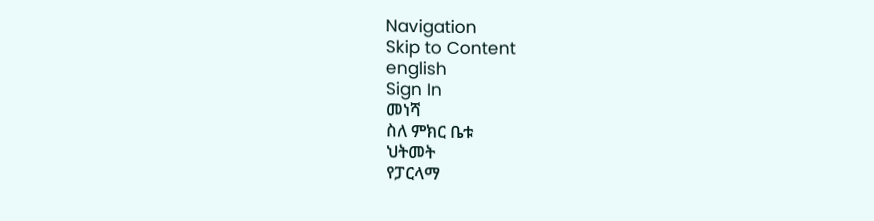Navigation
Skip to Content
english
Sign In
መነሻ
ስለ ምክር ቤቱ
ህትመት
የፓርላማ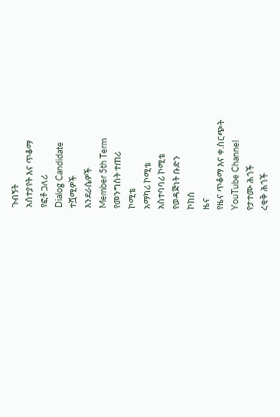ጉብኝት
አሰተያየት እና ጥቆማ
የፎቶ ጋለሪ
Dialog Candidate
ተሿሚዎች
እንደራሴዎች
Member 5th Term
የመንግስት ተጠሪ
ኮሚቴ
አማካሪ ኮሚቴ
አስተባባሪ ኮሚቴ
የወዳጅነት ቡድን
ኮከስ
ዜና
የዜና ጥቆማ እና ቀ.ስርጭት
YouTube Channel
የታተሙ ሕጎች
ረቂቅ ሕጎች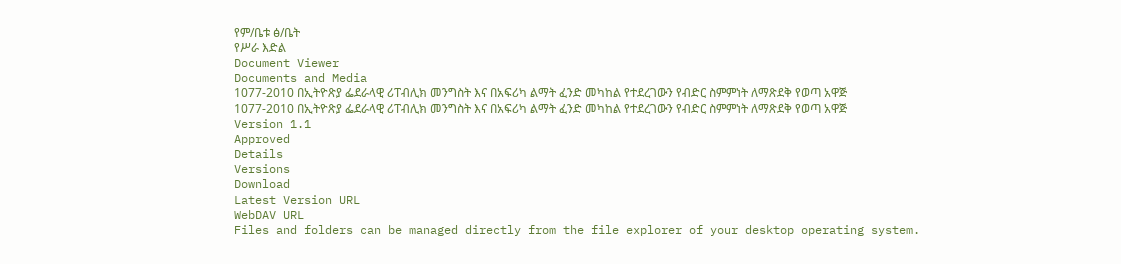የም/ቤቱ ፅ/ቤት
የሥራ እድል
Document Viewer
Documents and Media
1077-2010 በኢትዮጽያ ፌደራላዊ ሪፐብሊክ መንግስት እና በአፍሪካ ልማት ፈንድ መካከል የተደረገውን የብድር ስምምነት ለማጽደቅ የወጣ አዋጅ
1077-2010 በኢትዮጽያ ፌደራላዊ ሪፐብሊክ መንግስት እና በአፍሪካ ልማት ፈንድ መካከል የተደረገውን የብድር ስምምነት ለማጽደቅ የወጣ አዋጅ
Version 1.1
Approved
Details
Versions
Download
Latest Version URL
WebDAV URL
Files and folders can be managed directly from the file explorer of your desktop operating system.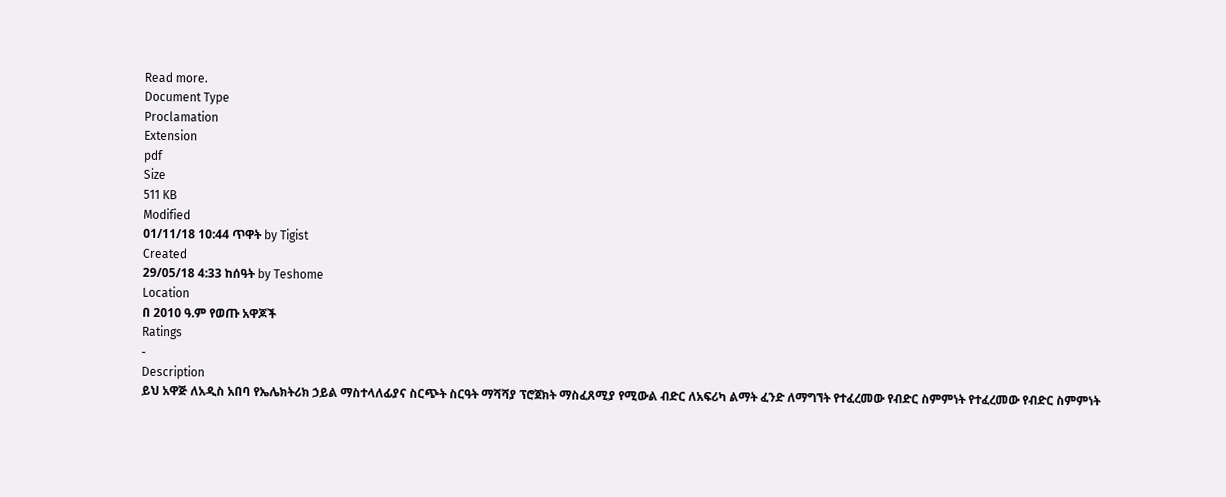Read more.
Document Type
Proclamation
Extension
pdf
Size
511 KB
Modified
01/11/18 10:44 ጥዋት by Tigist
Created
29/05/18 4:33 ከሰዓት by Teshome
Location
በ 2010 ዓ.ም የወጡ አዋጆች
Ratings
-
Description
ይህ አዋጅ ለአዲስ አበባ የኤሌክትሪክ ኃይል ማስተላለፊያና ስርጭት ስርዓት ማሻሻያ ፕሮጀክት ማስፈጸሚያ የሚውል ብድር ለአፍሪካ ልማት ፈንድ ለማግኘት የተፈረመው የብድር ስምምነት የተፈረመው የብድር ስምምነት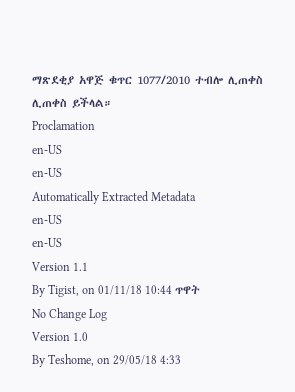ማጽደቂያ አዋጅ ቁጥር 1077/2010 ተብሎ ሊጠቀስ ሊጠቀስ ይችላል።
Proclamation
en-US
en-US
Automatically Extracted Metadata
en-US
en-US
Version 1.1
By Tigist, on 01/11/18 10:44 ጥዋት
No Change Log
Version 1.0
By Teshome, on 29/05/18 4:33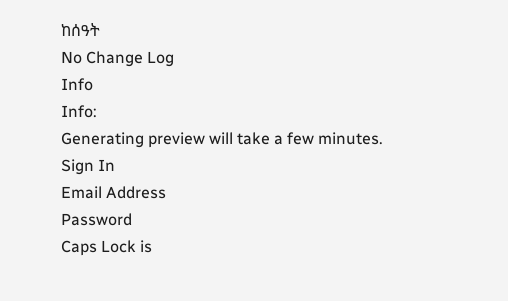ከሰዓት
No Change Log
Info
Info:
Generating preview will take a few minutes.
Sign In
Email Address
Password
Caps Lock is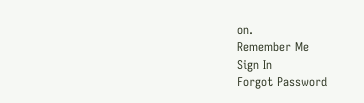on.
Remember Me
Sign In
Forgot Password